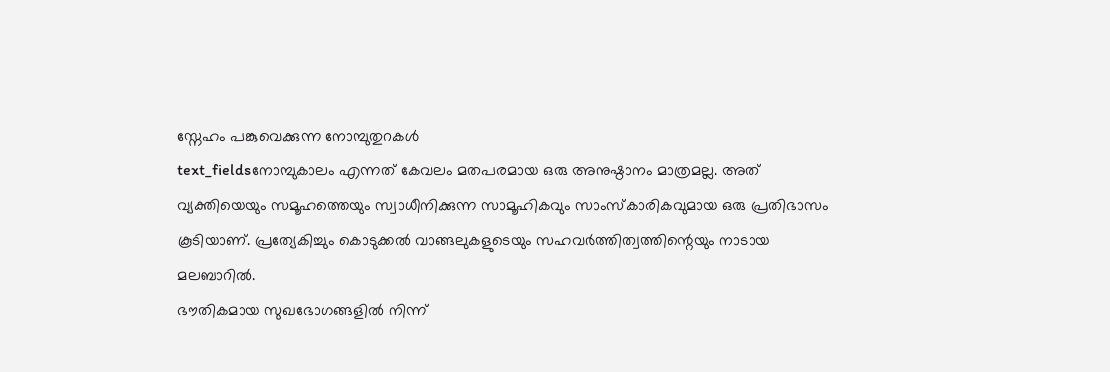സ്നേഹം പങ്കുവെക്കുന്ന നോമ്പുതുറകൾ
text_fieldsനോമ്പുകാലം എന്നത് കേവലം മതപരമായ ഒരു അനുഷ്ഠാനം മാത്രമല്ല. അത് വ്യക്തിയെയും സമൂഹത്തെയും സ്വാധീനിക്കുന്ന സാമൂഹികവും സാംസ്കാരികവുമായ ഒരു പ്രതിഭാസം കൂടിയാണ്. പ്രത്യേകിച്ചും കൊടുക്കൽ വാങ്ങലുകളുടെയും സഹവർത്തിത്വത്തിന്റെയും നാടായ മലബാറിൽ.
ഭൗതികമായ സുഖഭോഗങ്ങളിൽ നിന്ന്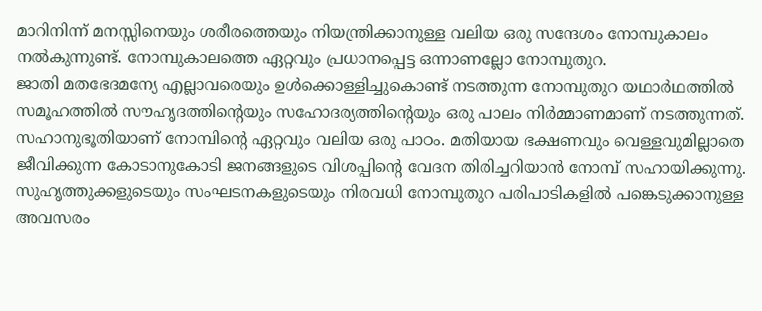മാറിനിന്ന് മനസ്സിനെയും ശരീരത്തെയും നിയന്ത്രിക്കാനുള്ള വലിയ ഒരു സന്ദേശം നോമ്പുകാലം നൽകുന്നുണ്ട്. നോമ്പുകാലത്തെ ഏറ്റവും പ്രധാനപ്പെട്ട ഒന്നാണല്ലോ നോമ്പുതുറ.
ജാതി മതഭേദമന്യേ എല്ലാവരെയും ഉൾക്കൊള്ളിച്ചുകൊണ്ട് നടത്തുന്ന നോമ്പുതുറ യഥാർഥത്തിൽ സമൂഹത്തിൽ സൗഹൃദത്തിന്റെയും സഹോദര്യത്തിന്റെയും ഒരു പാലം നിർമ്മാണമാണ് നടത്തുന്നത്. സഹാനുഭൂതിയാണ് നോമ്പിന്റെ ഏറ്റവും വലിയ ഒരു പാഠം. മതിയായ ഭക്ഷണവും വെള്ളവുമില്ലാതെ ജീവിക്കുന്ന കോടാനുകോടി ജനങ്ങളുടെ വിശപ്പിന്റെ വേദന തിരിച്ചറിയാൻ നോമ്പ് സഹായിക്കുന്നു.
സുഹൃത്തുക്കളുടെയും സംഘടനകളുടെയും നിരവധി നോമ്പുതുറ പരിപാടികളിൽ പങ്കെടുക്കാനുള്ള അവസരം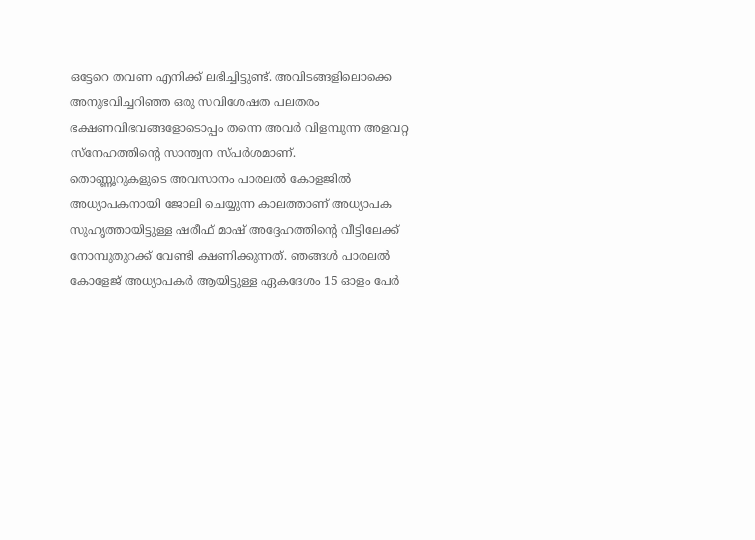ഒട്ടേറെ തവണ എനിക്ക് ലഭിച്ചിട്ടുണ്ട്. അവിടങ്ങളിലൊക്കെ അനുഭവിച്ചറിഞ്ഞ ഒരു സവിശേഷത പലതരം ഭക്ഷണവിഭവങ്ങളോടൊപ്പം തന്നെ അവർ വിളമ്പുന്ന അളവറ്റ സ്നേഹത്തിന്റെ സാന്ത്വന സ്പർശമാണ്.
തൊണ്ണൂറുകളുടെ അവസാനം പാരലൽ കോളജിൽ അധ്യാപകനായി ജോലി ചെയ്യുന്ന കാലത്താണ് അധ്യാപക സുഹൃത്തായിട്ടുള്ള ഷരീഫ് മാഷ് അദ്ദേഹത്തിന്റെ വീട്ടിലേക്ക് നോമ്പുതുറക്ക് വേണ്ടി ക്ഷണിക്കുന്നത്. ഞങ്ങൾ പാരലൽ കോളേജ് അധ്യാപകർ ആയിട്ടുള്ള ഏകദേശം 15 ഓളം പേർ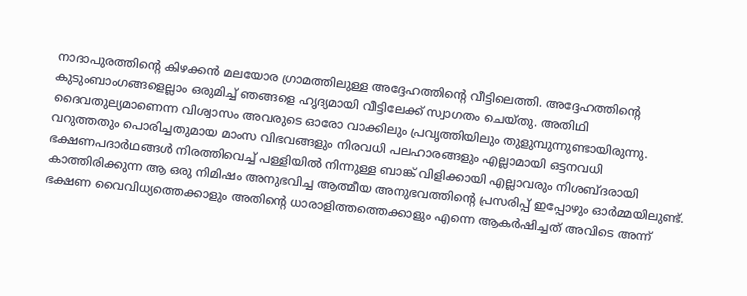നാദാപുരത്തിന്റെ കിഴക്കൻ മലയോര ഗ്രാമത്തിലുള്ള അദ്ദേഹത്തിന്റെ വീട്ടിലെത്തി. അദ്ദേഹത്തിന്റെ കുടുംബാംഗങ്ങളെല്ലാം ഒരുമിച്ച് ഞങ്ങളെ ഹൃദ്യമായി വീട്ടിലേക്ക് സ്വാഗതം ചെയ്തു. അതിഥി ദൈവതുല്യമാണെന്ന വിശ്വാസം അവരുടെ ഓരോ വാക്കിലും പ്രവൃത്തിയിലും തുളുമ്പുന്നുണ്ടായിരുന്നു.
വറുത്തതും പൊരിച്ചതുമായ മാംസ വിഭവങ്ങളും നിരവധി പലഹാരങ്ങളും എല്ലാമായി ഒട്ടനവധി ഭക്ഷണപദാർഥങ്ങൾ നിരത്തിവെച്ച് പള്ളിയിൽ നിന്നുള്ള ബാങ്ക് വിളിക്കായി എല്ലാവരും നിശബ്ദരായി കാത്തിരിക്കുന്ന ആ ഒരു നിമിഷം അനുഭവിച്ച ആത്മീയ അനുഭവത്തിന്റെ പ്രസരിപ്പ് ഇപ്പോഴും ഓർമ്മയിലുണ്ട്. ഭക്ഷണ വൈവിധ്യത്തെക്കാളും അതിന്റെ ധാരാളിത്തത്തെക്കാളും എന്നെ ആകർഷിച്ചത് അവിടെ അന്ന്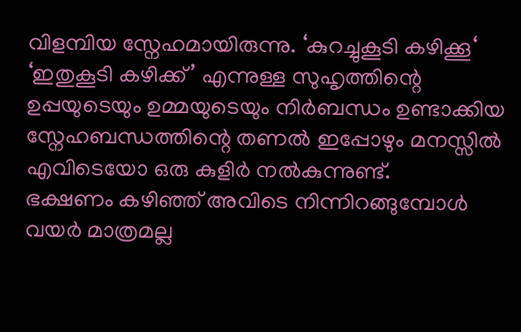വിളമ്പിയ സ്നേഹമായിരുന്നു. ‘കുറച്ചുകൂടി കഴിക്കൂ‘ ‘ഇതുകൂടി കഴിക്ക്’ എന്നുള്ള സുഹൃത്തിന്റെ ഉപ്പയുടെയും ഉമ്മയുടെയും നിർബന്ധം ഉണ്ടാക്കിയ സ്നേഹബന്ധത്തിന്റെ തണൽ ഇപ്പോഴും മനസ്സിൽ എവിടെയോ ഒരു കുളിർ നൽകുന്നുണ്ട്.
ഭക്ഷണം കഴിഞ്ഞ് അവിടെ നിന്നിറങ്ങുമ്പോൾ വയർ മാത്രമല്ല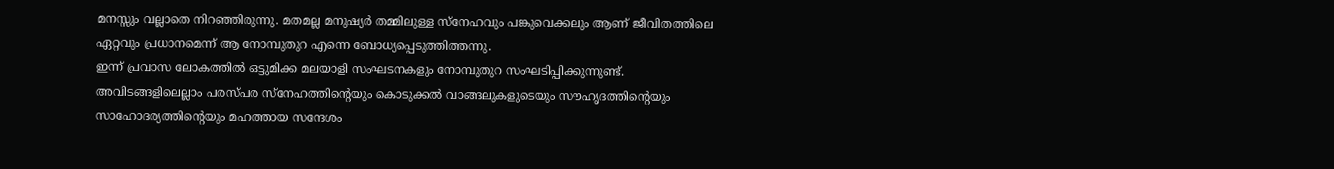മനസ്സും വല്ലാതെ നിറഞ്ഞിരുന്നു. മതമല്ല മനുഷ്യർ തമ്മിലുള്ള സ്നേഹവും പങ്കുവെക്കലും ആണ് ജീവിതത്തിലെ ഏറ്റവും പ്രധാനമെന്ന് ആ നോമ്പുതുറ എന്നെ ബോധ്യപ്പെടുത്തിത്തന്നു.
ഇന്ന് പ്രവാസ ലോകത്തിൽ ഒട്ടുമിക്ക മലയാളി സംഘടനകളും നോമ്പുതുറ സംഘടിപ്പിക്കുന്നുണ്ട്. അവിടങ്ങളിലെല്ലാം പരസ്പര സ്നേഹത്തിന്റെയും കൊടുക്കൽ വാങ്ങലുകളുടെയും സൗഹൃദത്തിന്റെയും സാഹോദര്യത്തിന്റെയും മഹത്തായ സന്ദേശം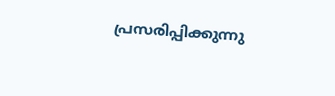പ്രസരിപ്പിക്കുന്നു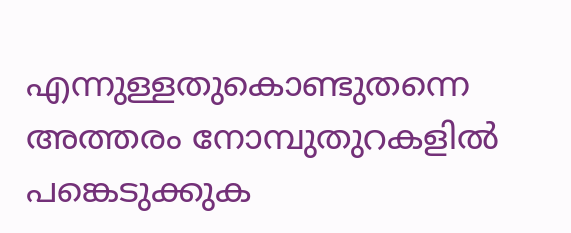എന്നുള്ളതുകൊണ്ടുതന്നെ അത്തരം നോമ്പുതുറകളിൽ പങ്കെടുക്കുക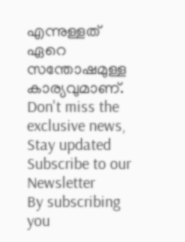എന്നുള്ളത് ഏറെ സന്തോഷമുള്ള കാര്യവുമാണ്.
Don't miss the exclusive news, Stay updated
Subscribe to our Newsletter
By subscribing you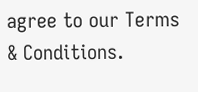agree to our Terms & Conditions.